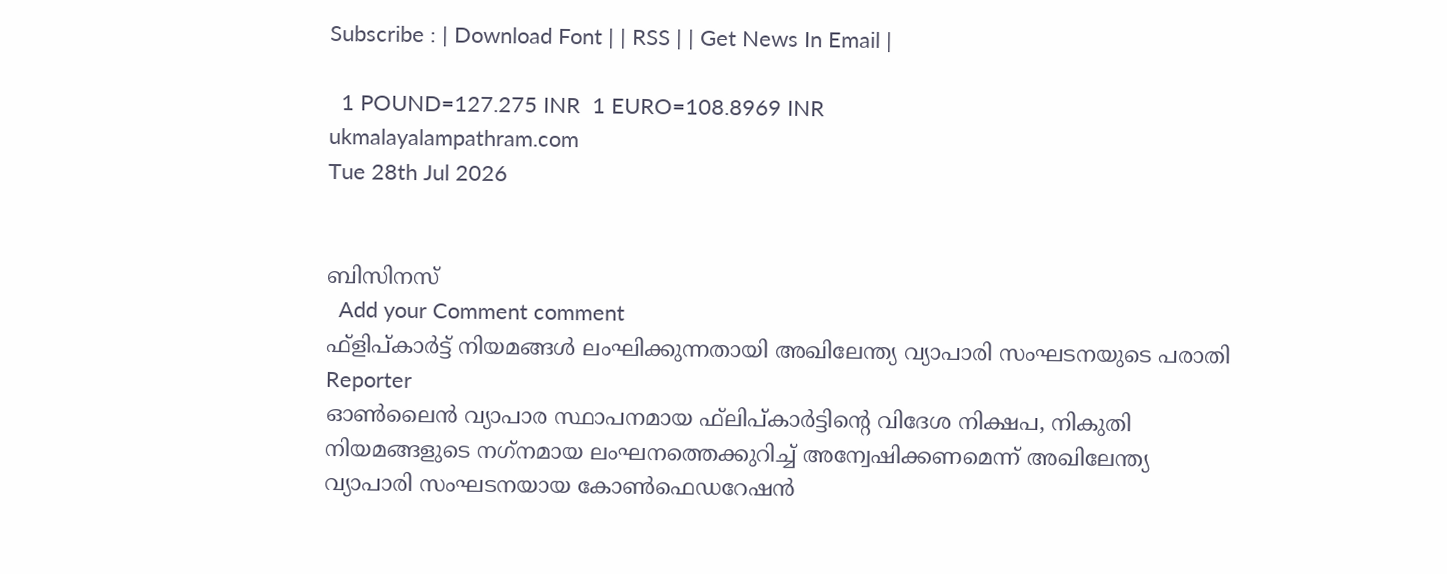Subscribe : | Download Font | | RSS | | Get News In Email |

  1 POUND=127.275 INR  1 EURO=108.8969 INR
ukmalayalampathram.com
Tue 28th Jul 2026


ബിസിനസ്‌
  Add your Comment comment
ഫ്‌ളിപ്കാര്‍ട്ട് നിയമങ്ങള്‍ ലംഘിക്കുന്നതായി അഖിലേന്ത്യ വ്യാപാരി സംഘടനയുടെ പരാതി
Reporter
ഓണ്‍ലൈന്‍ വ്യാപാര സ്ഥാപനമായ ഫ്‌ലിപ്കാര്‍ട്ടിന്റെ വിദേശ നിക്ഷപ, നികുതി നിയമങ്ങളുടെ നഗ്‌നമായ ലംഘനത്തെക്കുറിച്ച് അന്വേഷിക്കണമെന്ന് അഖിലേന്ത്യ വ്യാപാരി സംഘടനയായ കോണ്‍ഫെഡറേഷന്‍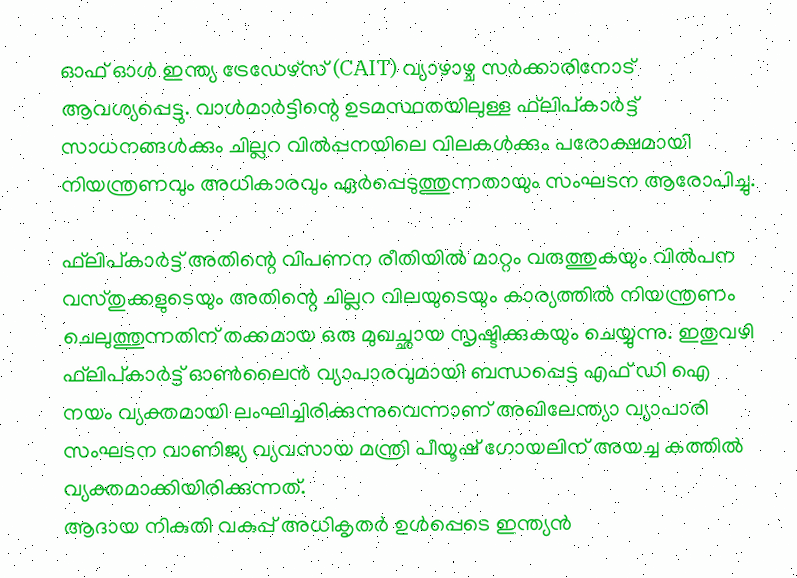ഓഫ് ഓള്‍ ഇന്ത്യ ട്രേഡേഴ്‌സ് (CAIT) വ്യാഴാഴ്ച സര്‍ക്കാരിനോട് ആവശ്യപ്പെട്ടു. വാള്‍മാര്‍ട്ടിന്റെ ഉടമസ്ഥതയിലുള്ള ഫ്‌ലിപ്കാര്‍ട്ട് സാധനങ്ങള്‍ക്കും ചില്ലറ വില്‍പ്പനയിലെ വിലകള്‍ക്കും പരോക്ഷമായി നിയന്ത്രണവും അധികാരവും ഏര്‍പ്പെടുത്തുന്നതായും സംഘടന ആരോപിച്ചു.

ഫ്‌ലിപ്കാര്‍ട്ട് അതിന്റെ വിപണന രീതിയില്‍ മാറ്റം വരുത്തുകയും വില്‍പന വസ്തുക്കളുടെയും അതിന്റെ ചില്ലറ വിലയുടെയും കാര്യത്തില്‍ നിയന്ത്രണം ചെലുത്തുന്നതിന് തക്കമായ ഒരു മുഖച്ഛായ സൃഷ്ടിക്കുകയും ചെയ്യുന്നു. ഇതുവഴി ഫ്‌ലിപ്കാര്‍ട്ട് ഓണ്‍ലൈന്‍ വ്യാപാരവുമായി ബന്ധപ്പെട്ട എഫ് ഡി ഐ നയം വ്യക്തമായി ലംഘിച്ചിരിക്കുന്നുവെന്നാണ് അഖിലേന്ത്യാ വ്യാപാരി സംഘടന വാണിജ്യ വ്യവസായ മന്ത്രി പീയൂഷ് ഗോയലിന് അയച്ച കത്തില്‍ വ്യക്തമാക്കിയിരിക്കുന്നത്.
ആദായ നികുതി വകുപ്പ് അധികൃതര്‍ ഉള്‍പ്പെടെ ഇന്ത്യന്‍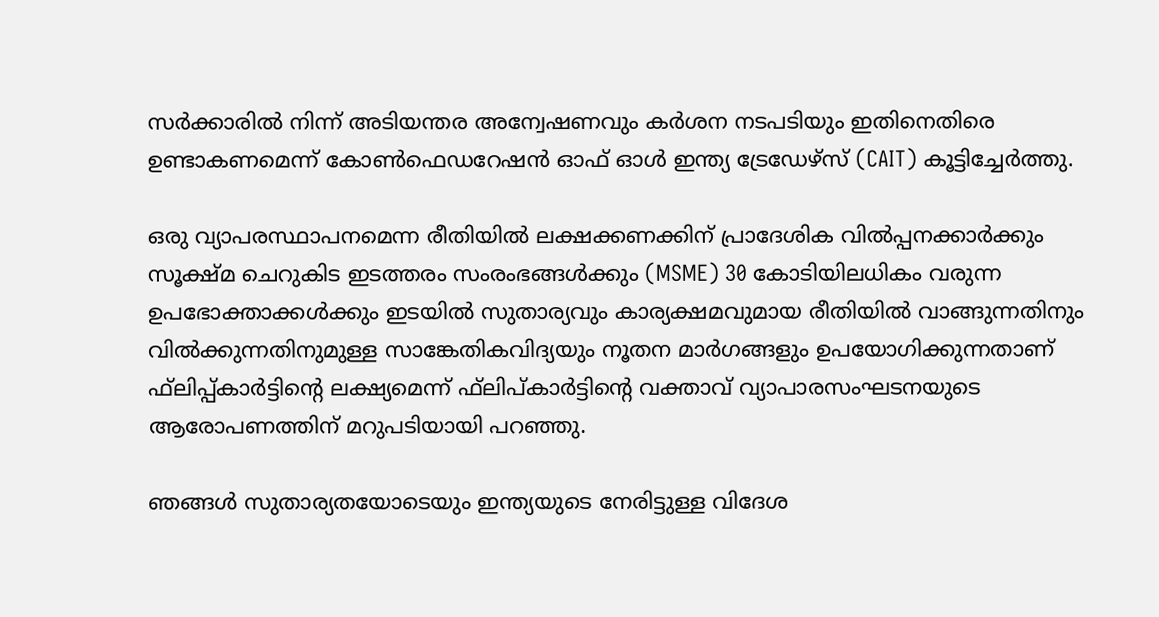സര്‍ക്കാരില്‍ നിന്ന് അടിയന്തര അന്വേഷണവും കര്‍ശന നടപടിയും ഇതിനെതിരെ ഉണ്ടാകണമെന്ന് കോണ്‍ഫെഡറേഷന്‍ ഓഫ് ഓള്‍ ഇന്ത്യ ട്രേഡേഴ്‌സ് (CAIT) കൂട്ടിച്ചേര്‍ത്തു.

ഒരു വ്യാപരസ്ഥാപനമെന്ന രീതിയില്‍ ലക്ഷക്കണക്കിന് പ്രാദേശിക വില്‍പ്പനക്കാര്‍ക്കും സൂക്ഷ്മ ചെറുകിട ഇടത്തരം സംരംഭങ്ങള്‍ക്കും (MSME) 30 കോടിയിലധികം വരുന്ന ഉപഭോക്താക്കള്‍ക്കും ഇടയില്‍ സുതാര്യവും കാര്യക്ഷമവുമായ രീതിയില്‍ വാങ്ങുന്നതിനും വില്‍ക്കുന്നതിനുമുള്ള സാങ്കേതികവിദ്യയും നൂതന മാര്‍ഗങ്ങളും ഉപയോഗിക്കുന്നതാണ് ഫ്‌ലിപ്പ്കാര്‍ട്ടിന്റെ ലക്ഷ്യമെന്ന് ഫ്‌ലിപ്കാര്‍ട്ടിന്റെ വക്താവ് വ്യാപാരസംഘടനയുടെ ആരോപണത്തിന് മറുപടിയായി പറഞ്ഞു.

ഞങ്ങള്‍ സുതാര്യതയോടെയും ഇന്ത്യയുടെ നേരിട്ടുള്ള വിദേശ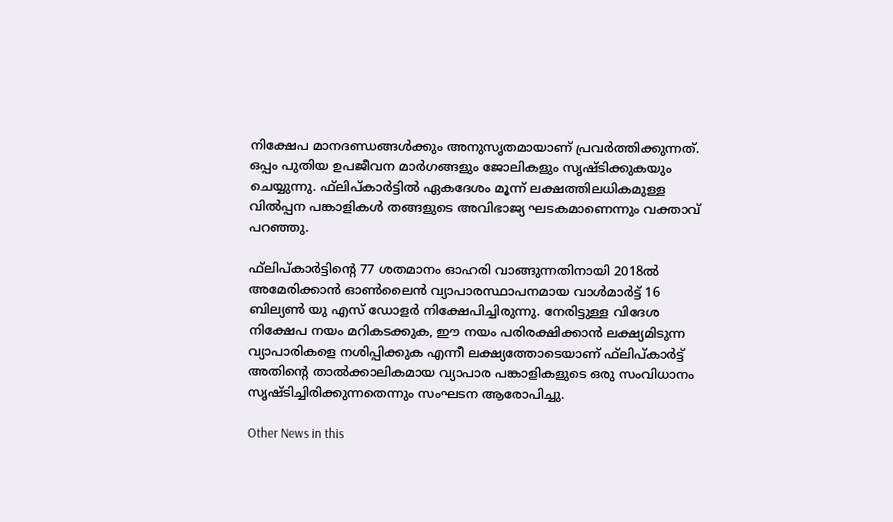നിക്ഷേപ മാനദണ്ഡങ്ങള്‍ക്കും അനുസൃതമായാണ് പ്രവര്‍ത്തിക്കുന്നത്. ഒപ്പം പുതിയ ഉപജീവന മാര്‍ഗങ്ങളും ജോലികളും സൃഷ്ടിക്കുകയും ചെയ്യുന്നു. ഫ്‌ലിപ്കാര്‍ട്ടില്‍ ഏകദേശം മൂന്ന് ലക്ഷത്തിലധികമുള്ള വില്‍പ്പന പങ്കാളികള്‍ തങ്ങളുടെ അവിഭാജ്യ ഘടകമാണെന്നും വക്താവ് പറഞ്ഞു.

ഫ്‌ലിപ്കാര്‍ട്ടിന്റെ 77 ശതമാനം ഓഹരി വാങ്ങുന്നതിനായി 2018ല്‍ അമേരിക്കാന്‍ ഓണ്‍ലൈന്‍ വ്യാപാരസ്ഥാപനമായ വാള്‍മാര്‍ട്ട് 16 ബില്യണ്‍ യു എസ് ഡോളര്‍ നിക്ഷേപിച്ചിരുന്നു. നേരിട്ടുള്ള വിദേശ നിക്ഷേപ നയം മറികടക്കുക, ഈ നയം പരിരക്ഷിക്കാന്‍ ലക്ഷ്യമിടുന്ന വ്യാപാരികളെ നശിപ്പിക്കുക എന്നീ ലക്ഷ്യത്തോടെയാണ് ഫ്‌ലിപ്കാര്‍ട്ട് അതിന്റെ താല്‍ക്കാലികമായ വ്യാപാര പങ്കാളികളുടെ ഒരു സംവിധാനം സൃഷ്ടിച്ചിരിക്കുന്നതെന്നും സംഘടന ആരോപിച്ചു.

Other News in this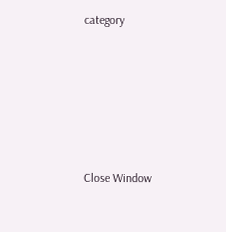category








Close Window